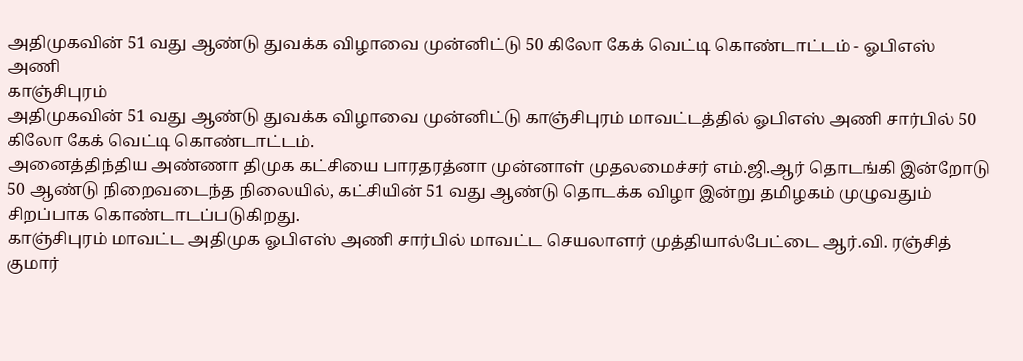அதிமுகவின் 51 வது ஆண்டு துவக்க விழாவை முன்னிட்டு 50 கிலோ கேக் வெட்டி கொண்டாட்டம் - ஓபிஎஸ் அணி
காஞ்சிபுரம்
அதிமுகவின் 51 வது ஆண்டு துவக்க விழாவை முன்னிட்டு காஞ்சிபுரம் மாவட்டத்தில் ஓபிஎஸ் அணி சார்பில் 50 கிலோ கேக் வெட்டி கொண்டாட்டம்.
அனைத்திந்திய அண்ணா திமுக கட்சியை பாரதரத்னா முன்னாள் முதலமைச்சர் எம்.ஜி.ஆர் தொடங்கி இன்றோடு 50 ஆண்டு நிறைவடைந்த நிலையில், கட்சியின் 51 வது ஆண்டு தொடக்க விழா இன்று தமிழகம் முழுவதும் சிறப்பாக கொண்டாடப்படுகிறது.
காஞ்சிபுரம் மாவட்ட அதிமுக ஓபிஎஸ் அணி சார்பில் மாவட்ட செயலாளர் முத்தியால்பேட்டை ஆர்.வி. ரஞ்சித் குமார்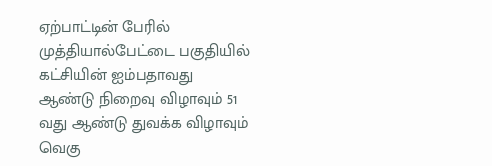ஏற்பாட்டின் பேரில் முத்தியால்பேட்டை பகுதியில் கட்சியின் ஐம்பதாவது ஆண்டு நிறைவு விழாவும் 51 வது ஆண்டு துவக்க விழாவும் வெகு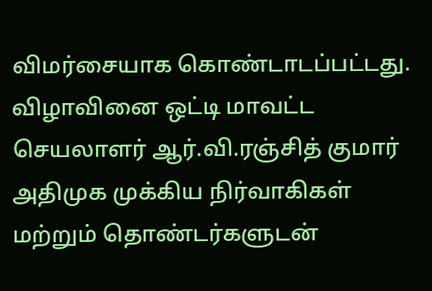விமர்சையாக கொண்டாடப்பட்டது.
விழாவினை ஒட்டி மாவட்ட செயலாளர் ஆர்.வி.ரஞ்சித் குமார் அதிமுக முக்கிய நிர்வாகிகள் மற்றும் தொண்டர்களுடன்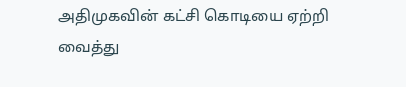அதிமுகவின் கட்சி கொடியை ஏற்றி வைத்து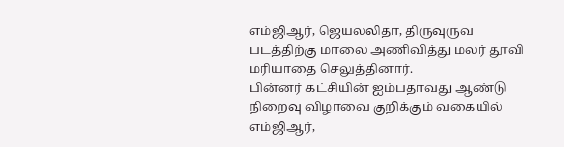எம்ஜிஆர், ஜெயலலிதா, திருவுருவ படத்திற்கு மாலை அணிவித்து மலர் தூவி மரியாதை செலுத்தினார்.
பின்னர் கட்சியின் ஐம்பதாவது ஆண்டு நிறைவு விழாவை குறிக்கும் வகையில் எம்ஜிஆர்,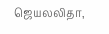ஜெயலலிதா,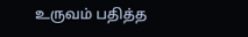உருவம் பதித்த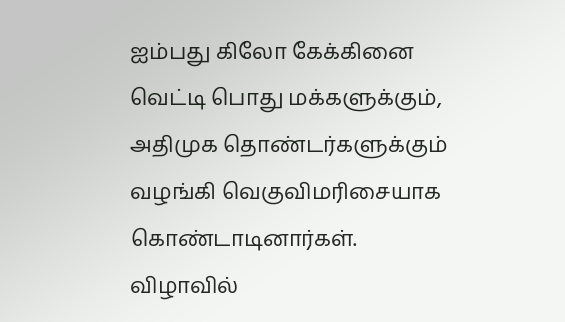ஐம்பது கிலோ கேக்கினை வெட்டி பொது மக்களுக்கும், அதிமுக தொண்டர்களுக்கும் வழங்கி வெகுவிமரிசையாக கொண்டாடினார்கள்.
விழாவில்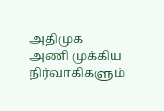அதிமுக அணி முக்கிய நிர்வாகிகளும்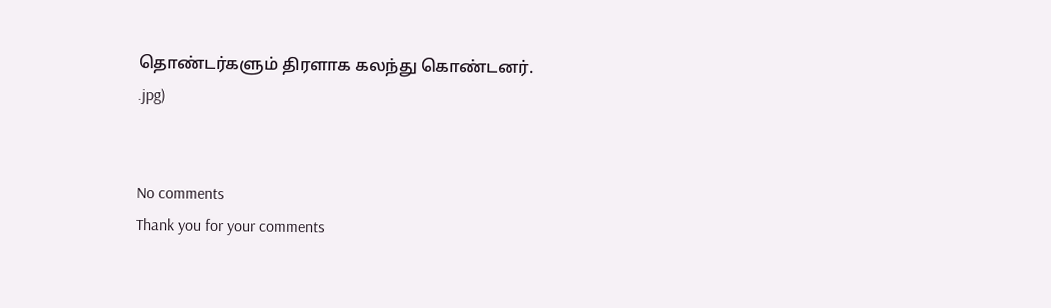தொண்டர்களும் திரளாக கலந்து கொண்டனர்.
.jpg)


No comments
Thank you for your comments